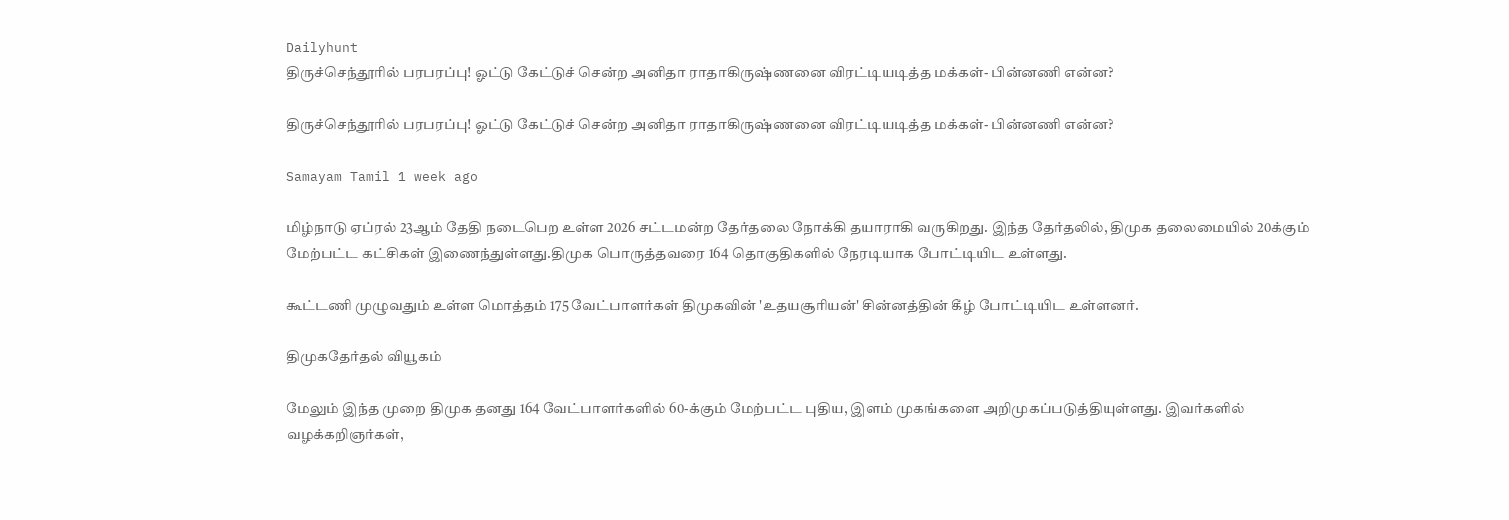Dailyhunt
திருச்செந்தூரில் பரபரப்பு! ஓட்டு கேட்டுச் சென்ற அனிதா ராதாகிருஷ்ணனை விரட்டியடித்த மக்கள்- பின்னணி என்ன?

திருச்செந்தூரில் பரபரப்பு! ஓட்டு கேட்டுச் சென்ற அனிதா ராதாகிருஷ்ணனை விரட்டியடித்த மக்கள்- பின்னணி என்ன?

Samayam Tamil 1 week ago

மிழ்நாடு ஏப்ரல் 23ஆம் தேதி நடைபெற உள்ள 2026 சட்டமன்ற தேர்தலை நோக்கி தயாராகி வருகிறது. இந்த தேர்தலில், திமுக தலைமையில் 20க்கும் மேற்பட்ட கட்சிகள் இணைந்துள்ளது.திமுக பொருத்தவரை 164 தொகுதிகளில் நேரடியாக போட்டியிட உள்ளது.

கூட்டணி முழுவதும் உள்ள மொத்தம் 175 வேட்பாளர்கள் திமுகவின் 'உதயசூரியன்' சின்னத்தின் கீழ் போட்டியிட உள்ளனர்.

திமுகதேர்தல் வியூகம்

மேலும் இந்த முறை திமுக தனது 164 வேட்பாளர்களில் 60-க்கும் மேற்பட்ட புதிய, இளம் முகங்களை அறிமுகப்படுத்தியுள்ளது. இவர்களில் வழக்கறிஞர்கள்,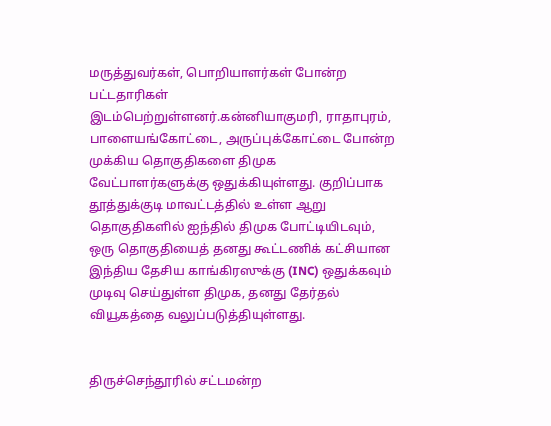மருத்துவர்கள், பொறியாளர்கள் போன்ற பட்டதாரிகள் இடம்பெற்றுள்ளனர்.கன்னியாகுமரி, ராதாபுரம், பாளையங்கோட்டை, அருப்புக்கோட்டை போன்ற முக்கிய தொகுதிகளை திமுக வேட்பாளர்களுக்கு ஒதுக்கியுள்ளது. குறிப்பாக தூத்துக்குடி மாவட்டத்தில் உள்ள ஆறு தொகுதிகளில் ஐந்தில் திமுக போட்டியிடவும், ஒரு தொகுதியைத் தனது கூட்டணிக் கட்சியான இந்திய தேசிய காங்கிரஸுக்கு (INC) ஒதுக்கவும் முடிவு செய்துள்ள திமுக, தனது தேர்தல் வியூகத்தை வலுப்படுத்தியுள்ளது.


திருச்செந்தூரில் சட்டமன்ற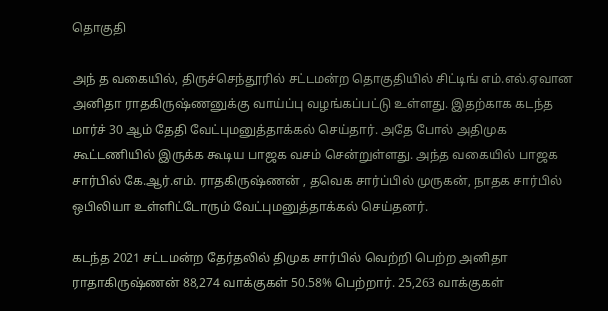தொகுதி

அந் த வகையில், திருச்செந்தூரில் சட்டமன்ற தொகுதியில் சிட்டிங் எம்.எல்.ஏவான அனிதா ராதகிருஷ்ணனுக்கு வாய்ப்பு வழங்கப்பட்டு உள்ளது. இதற்காக கடந்த மார்ச் 30 ஆம் தேதி வேட்புமனுத்தாக்கல் செய்தார். அதே போல் அதிமுக கூட்டணியில் இருக்க கூடிய பாஜக வசம் சென்றுள்ளது. அந்த வகையில் பாஜக சார்பில் கே.ஆர்.எம். ராதகிருஷ்ணன் , தவெக சார்ப்பில் முருகன், நாதக சார்பில் ஒபிலியா உள்ளிட்டோரும் வேட்புமனுத்தாக்கல் செய்தனர்.

கடந்த 2021 சட்டமன்ற தேர்தலில் திமுக சார்பில் வெற்றி பெற்ற அனிதா ராதாகிருஷ்ணன் 88,274 வாக்குகள் 50.58% பெற்றார். 25,263 வாக்குகள்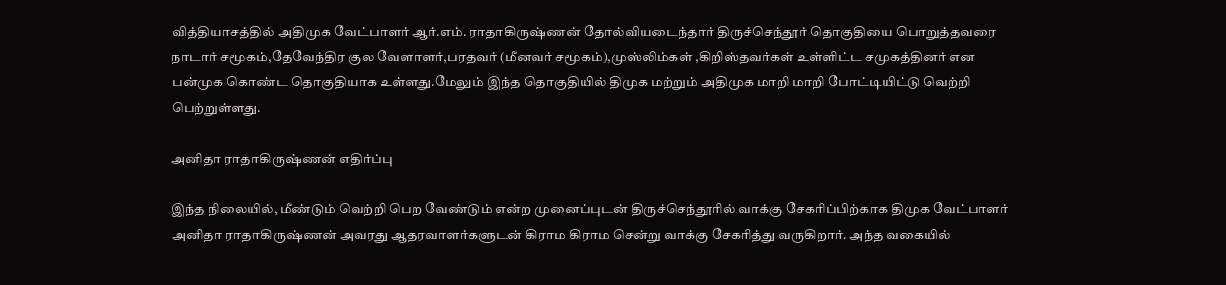வித்தியாசத்தில் அதிமுக வேட்பாளர் ஆர்.எம். ராதாகிருஷ்ணன் தோல்வியடைந்தார் திருச்செந்தூர் தொகுதியை பொறுத்தவரை நாடார் சமூகம்,தேவேந்திர குல வேளாளர்,பரதவர் (மீனவர் சமூகம்),முஸ்லிம்கள் ,கிறிஸ்தவர்கள் உள்ளிட்ட சமுகத்தினர் என பன்முக கொண்ட தொகுதியாக உள்ளது.மேலும் இந்த தொகுதியில் திமுக மற்றும் அதிமுக மாறி மாறி போட்டியிட்டு வெற்றி பெற்றுள்ளது.

அனிதா ராதாகிருஷ்ணன் எதிர்ப்பு

இந்த நிலையில், மீண்டும் வெற்றி பெற வேண்டும் என்ற முனைப்புடன் திருச்செந்தூரில் வாக்கு சேகரிப்பிற்காக திமுக வேட்பாளர் அனிதா ராதாகிருஷ்ணன் அவரது ஆதரவாளர்களுடன் கிராம கிராம சென்று வாக்கு சேகரித்து வருகிறார். அந்த வகையில்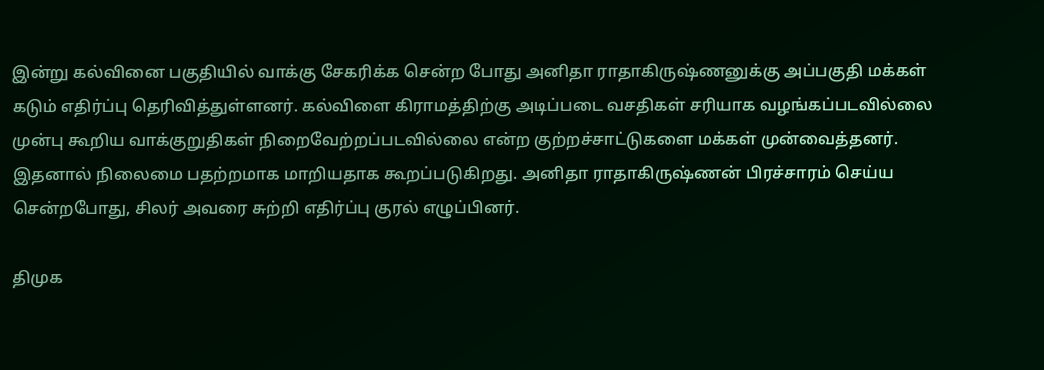இன்று கல்வினை பகுதியில் வாக்கு சேகரிக்க சென்ற போது அனிதா ராதாகிருஷ்ணனுக்கு அப்பகுதி மக்கள் கடும் எதிர்ப்பு தெரிவித்துள்ளனர். கல்விளை கிராமத்திற்கு அடிப்படை வசதிகள் சரியாக வழங்கப்படவில்லை முன்பு கூறிய வாக்குறுதிகள் நிறைவேற்றப்படவில்லை என்ற குற்றச்சாட்டுகளை மக்கள் முன்வைத்தனர். இதனால் நிலைமை பதற்றமாக மாறியதாக கூறப்படுகிறது. அனிதா ராதாகிருஷ்ணன் பிரச்சாரம் செய்ய சென்றபோது, சிலர் அவரை சுற்றி எதிர்ப்பு குரல் எழுப்பினர்.

திமுக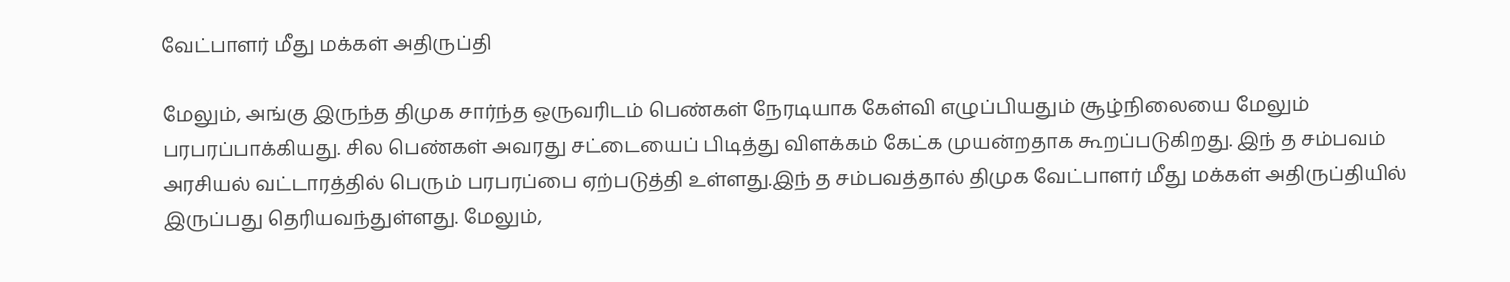வேட்பாளர் மீது மக்கள் அதிருப்தி

மேலும், அங்கு இருந்த திமுக சார்ந்த ஒருவரிடம் பெண்கள் நேரடியாக கேள்வி எழுப்பியதும் சூழ்நிலையை மேலும் பரபரப்பாக்கியது. சில பெண்கள் அவரது சட்டையைப் பிடித்து விளக்கம் கேட்க முயன்றதாக கூறப்படுகிறது. இந் த சம்பவம் அரசியல் வட்டாரத்தில் பெரும் பரபரப்பை ஏற்படுத்தி உள்ளது.இந் த சம்பவத்தால் திமுக வேட்பாளர் மீது மக்கள் அதிருப்தியில் இருப்பது தெரியவந்துள்ளது. மேலும்,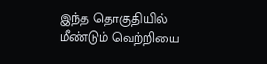இந்த தொகுதியில் மீண்டும் வெற்றியை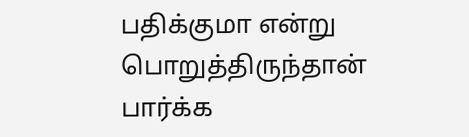பதிக்குமா என்று பொறுத்திருந்தான் பார்க்க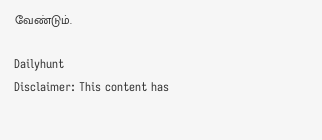வேண்டும்.

Dailyhunt
Disclaimer: This content has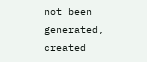not been generated, created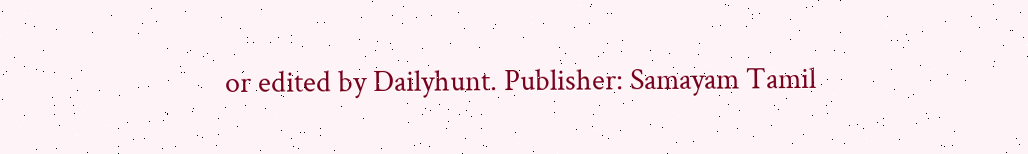or edited by Dailyhunt. Publisher: Samayam Tamil